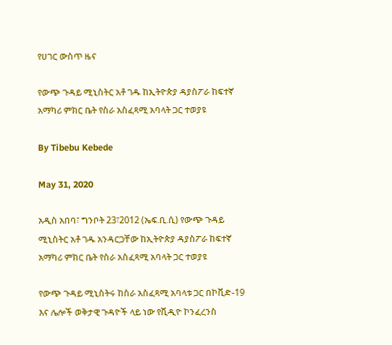የሀገር ውስጥ ዜና

የውጭ ጉዳይ ሚኒስትር አቶ ገዱ ከኢትዮጵያ ዳያስፖራ ከፍተኛ አማካሪ ምክር ቤት የስራ አስፈጻሚ አባላት ጋር ተወያዩ

By Tibebu Kebede

May 31, 2020

አዲስ አበባ፣ ግንቦት 23፣2012 (ኤፍ.ቢ.ሲ) የውጭ ጉዳይ ሚኒስትር አቶ ገዱ አንዳርጋቸው ከኢትዮጵያ ዳያስፖራ ከፍተኛ አማካሪ ምክር ቤት የስራ አስፈጻሚ አባላት ጋር ተወያዩ

የውጭ ጉዳይ ሚኒስትሩ ከስራ አስፈጻሚ አባላቱ ጋር በኮቪድ-19 እና ሌሎች ወቅታዊ ጉዳዮች ላይ ነው የቪዲዮ ኮንፈረንስ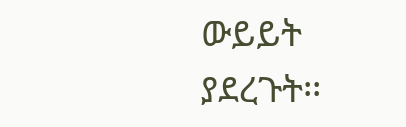ውይይት ያደረጉት፡፡